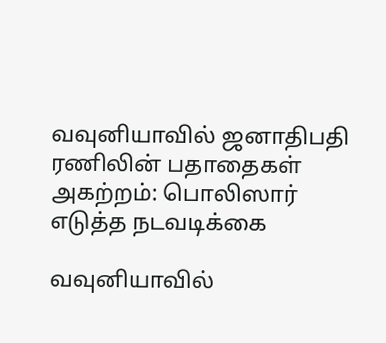வவுனியாவில் ஜனாதிபதி ரணிலின் பதாதைகள் அகற்றம்: பொலிஸார் எடுத்த நடவடிக்கை

வவுனியாவில்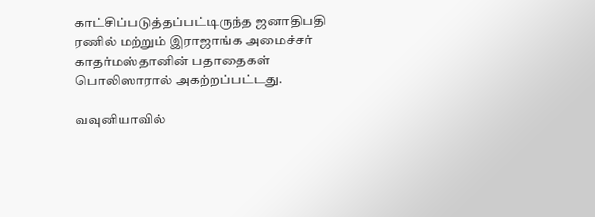காட்சிப்படுத்தப்பட்டிருந்த ஜனாதிபதி ரணில் மற்றும் இராஜாங்க அமைச்சர் காதர்மஸ்தானின் பதாதைகள் பொலிஸாரால் அகற்றப்பட்டது.

வவுனியாவில்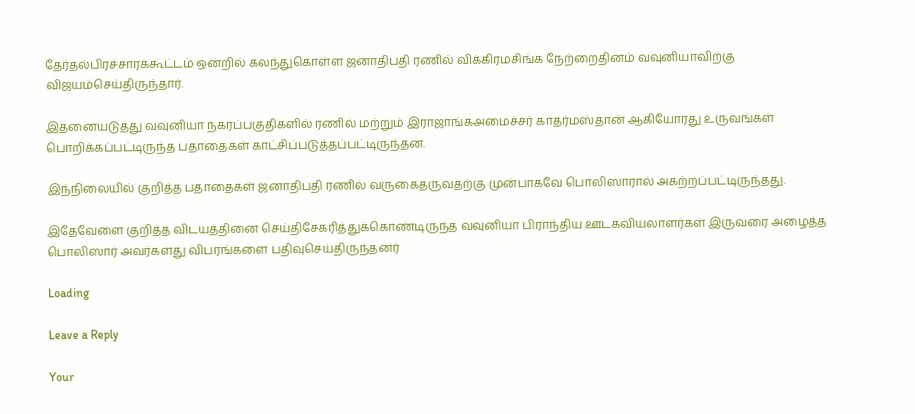தேர்தல்பிரச்சாரக்கூட்டம் ஒன்றில் கலந்துகொள்ள ஜனாதிபதி ரணில் விக்கிரமசிங்க நேற்றைதினம் வவுனியாவிற்கு விஜயம்செய்திருந்தார்.

இதனையடுத்து வவுனியா நகரப்பகுதிகளில் ரணில் மற்றும் இராஜாங்கஅமைச்சர் காதர்மஸ்தான் ஆகியோரது உருவங்கள் பொறிக்கப்பட்டிருந்த பதாதைகள் காட்சிப்படுத்தப்பட்டிருந்தன.

இந்நிலையில் குறித்த பதாதைகள் ஜனாதிபதி ரணில் வருகைதருவதற்கு முன்பாகவே பொலிஸாரால் அகற்றப்பட்டிருந்தது.

இதேவேளை குறித்த விடயத்தினை செய்திசேகரித்துக்கொண்டிருந்த வவுனியா பிராந்திய ஊடகவியலாளர்கள் இருவரை அழைத்த பொலிஸார் அவர்களது விபரங்களை பதிவுசெய்திருந்தனர்

Loading

Leave a Reply

Your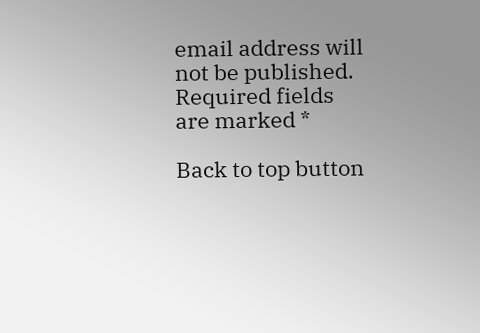email address will not be published. Required fields are marked *

Back to top button